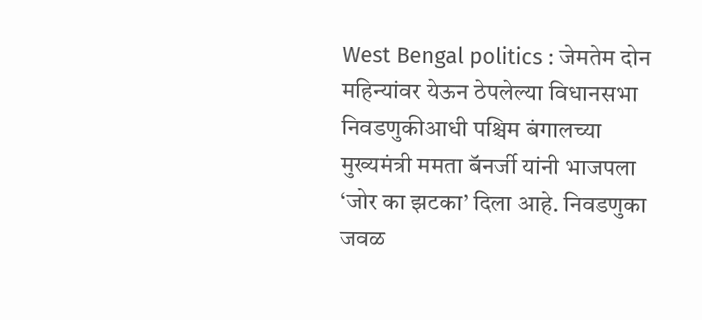West Bengal politics : जेमतेम दोन महिन्यांवर येऊन ठेपलेल्या विधानसभा निवडणुकीआधी पश्चिम बंगालच्या मुख्यमंत्री ममता बॅनर्जी यांनी भाजपला ‘जोर का झटका’ दिला आहे. निवडणुका जवळ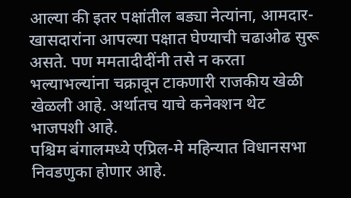आल्या की इतर पक्षांतील बड्या नेत्यांना, आमदार-खासदारांना आपल्या पक्षात घेण्याची चढाओढ सुरू असते. पण ममतादीदींनी तसे न करता भल्याभल्यांना चक्रावून टाकणारी राजकीय खेळी खेळली आहे. अर्थातच याचे कनेक्शन थेट भाजपशी आहे.
पश्चिम बंगालमध्ये एप्रिल-मे महिन्यात विधानसभा निवडणुका होणार आहे.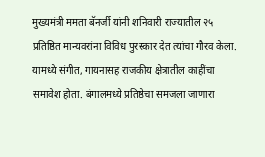मुख्यमंत्री ममता बॅनर्जी यांनी शनिवारी राज्यातील २५ प्रतिष्ठित मान्यवरांना विविध पुरस्कार देत त्यांचा गौरव केला. यामध्ये संगीत, गायनासह राजकीय क्षेत्रातील काहींचा समावेश होता. बंगालमध्ये प्रतिष्ठेचा समजला जाणारा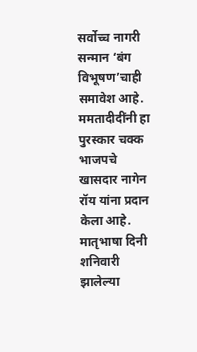सर्वोच्च नागरी सन्मान ‘बंग विभूषण’चाही समावेश आहे. ममतादीदींनी हा पुरस्कार चक्क भाजपचे खासदार नागेन रॉय यांना प्रदान केला आहे.
मातृभाषा दिनी शनिवारी झालेल्या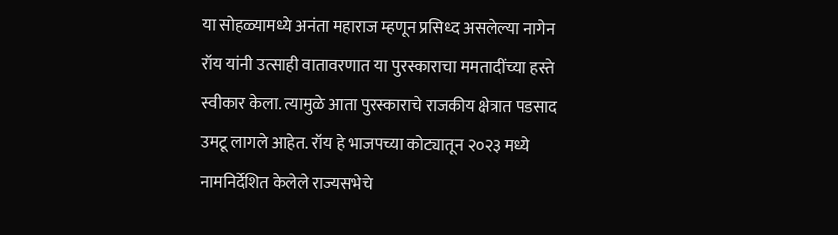या सोहळ्यामध्ये अनंता महाराज म्हणून प्रसिध्द असलेल्या नागेन रॉय यांनी उत्साही वातावरणात या पुरस्काराचा ममतादींच्या हस्ते स्वीकार केला. त्यामुळे आता पुरस्काराचे राजकीय क्षेत्रात पडसाद उमटू लागले आहेत. रॉय हे भाजपच्या कोट्यातून २०२३ मध्ये नामनिर्देशित केलेले राज्यसभेचे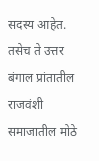सदस्य आहेत. तसेच ते उत्तर बंगाल प्रांतातील राजवंशी समाजातील मोठे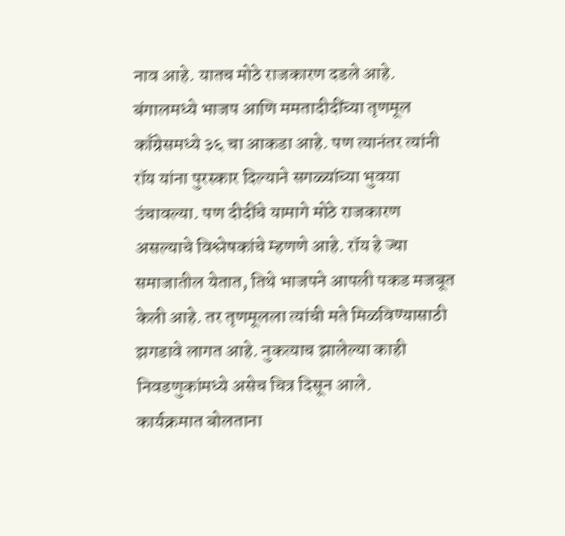नाव आहे. यातच मोठे राजकारण दडले आहे.
बंगालमध्ये भाजप आणि ममतादीदींच्या तृणमूल काँग्रेसमध्ये ३६ चा आकडा आहे. पण त्यानंतर त्यांनी रॉय यांना पुरस्कार दिल्याने सगळ्यांच्या भुवया उंचावल्या. पण दीदींचे यामागे मोठे राजकारण असल्याचे विश्लेषकांचे म्हणणे आहे. रॉय हे ज्या समाजातील येतात, तिथे भाजपने आपली पकड मजबूत केली आहे. तर तृणमूलला त्यांची मते मिळविण्यासाठी झगडावे लागत आहे. नुकत्याच झालेल्या काही निवडणुकांमध्ये असेच चित्र दिसून आले.
कार्यक्रमात बोलताना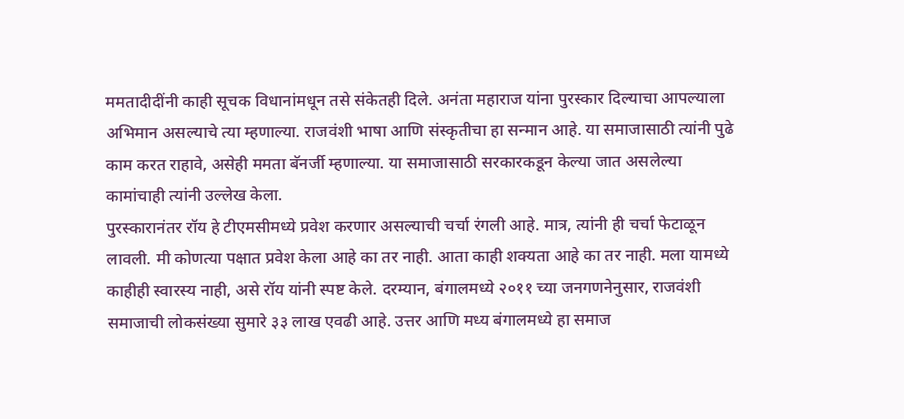ममतादीदींनी काही सूचक विधानांमधून तसे संकेतही दिले. अनंता महाराज यांना पुरस्कार दिल्याचा आपल्याला अभिमान असल्याचे त्या म्हणाल्या. राजवंशी भाषा आणि संस्कृतीचा हा सन्मान आहे. या समाजासाठी त्यांनी पुढे काम करत राहावे, असेही ममता बॅनर्जी म्हणाल्या. या समाजासाठी सरकारकडून केल्या जात असलेल्या कामांचाही त्यांनी उल्लेख केला.
पुरस्कारानंतर रॉय हे टीएमसीमध्ये प्रवेश करणार असल्याची चर्चा रंगली आहे. मात्र, त्यांनी ही चर्चा फेटाळून लावली. मी कोणत्या पक्षात प्रवेश केला आहे का तर नाही. आता काही शक्यता आहे का तर नाही. मला यामध्ये काहीही स्वारस्य नाही, असे रॉय यांनी स्पष्ट केले. दरम्यान, बंगालमध्ये २०११ च्या जनगणनेनुसार, राजवंशी समाजाची लोकसंख्या सुमारे ३३ लाख एवढी आहे. उत्तर आणि मध्य बंगालमध्ये हा समाज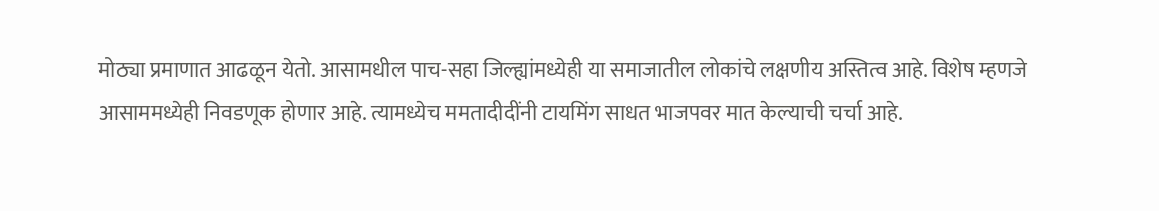मोठ्या प्रमाणात आढळून येतो. आसामधील पाच-सहा जिल्ह्यांमध्येही या समाजातील लोकांचे लक्षणीय अस्तित्व आहे. विशेष म्हणजे आसाममध्येही निवडणूक होणार आहे. त्यामध्येच ममतादीदींनी टायमिंग साधत भाजपवर मात केल्याची चर्चा आहे.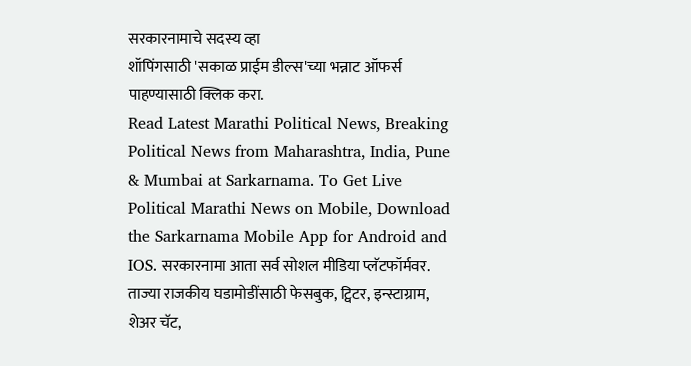सरकारनामाचे सदस्य व्हा
शॉपिंगसाठी 'सकाळ प्राईम डील्स'च्या भन्नाट ऑफर्स पाहण्यासाठी क्लिक करा.
Read Latest Marathi Political News, Breaking Political News from Maharashtra, India, Pune & Mumbai at Sarkarnama. To Get Live Political Marathi News on Mobile, Download the Sarkarnama Mobile App for Android and IOS. सरकारनामा आता सर्व सोशल मीडिया प्लॅटफॉर्मवर. ताज्या राजकीय घडामोडींसाठी फेसबुक, ट्विटर, इन्स्टाग्राम, शेअर चॅट,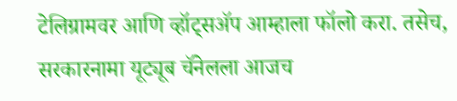टेलिग्रामवर आणि व्हॉट्सॲप आम्हाला फॉलो करा. तसेच, सरकारनामा यूट्यूब चॅनेलला आजच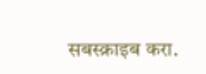सबस्क्राइब करा.